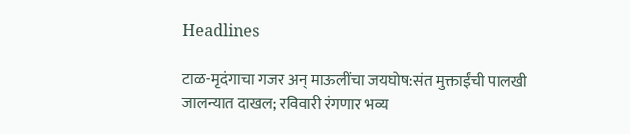Headlines

टाळ-मृदंगाचा गजर अन् माऊलींचा जयघोष:संत मुक्ताईंची पालखी जालन्यात दाखल; रविवारी रंगणार भव्य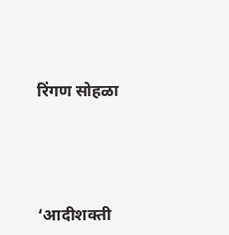रिंगण सोहळा




‘आदीशक्ती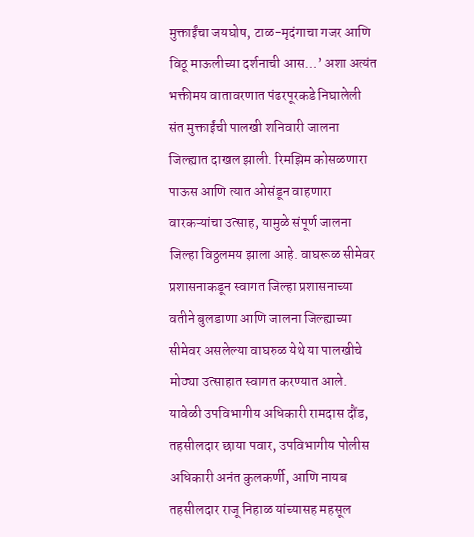मुक्ताईंचा जयघोष, टाळ-मृदंगाचा गजर आणि विठू माऊलीच्या दर्शनाची आस…’ अशा अत्यंत भक्तीमय वातावरणात पंढरपूरकडे निघालेली संत मुक्ताईंची पालखी शनिवारी जालना जिल्ह्यात दाखल झाली. रिमझिम कोसळणारा पाऊस आणि त्यात ओसंडून वाहणारा वारकऱ्यांचा उत्साह, यामुळे संपूर्ण जालना जिल्हा विठ्ठलमय झाला आहे. वाघरूळ सीमेवर प्रशासनाकडून स्वागत जिल्हा प्रशासनाच्या वतीने बुलडाणा आणि जालना जिल्ह्याच्या सीमेवर असलेल्या वाघरुळ येथे या पालखीचे मोठ्या उत्साहात स्वागत करण्यात आले. यावेळी उपविभागीय अधिकारी रामदास दौंड, तहसीलदार छाया पवार, उपविभागीय पोलीस अधिकारी अनंत कुलकर्णी, आणि नायब तहसीलदार राजू निहाळ यांच्यासह महसूल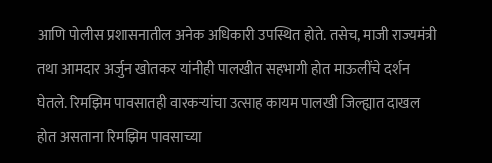आणि पोलीस प्रशासनातील अनेक अधिकारी उपस्थित होते. तसेच, माजी राज्यमंत्री तथा आमदार अर्जुन खोतकर यांनीही पालखीत सहभागी होत माऊलींचे दर्शन घेतले. रिमझिम पावसातही वारकऱ्यांचा उत्साह कायम पालखी जिल्ह्यात दाखल होत असताना रिमझिम पावसाच्या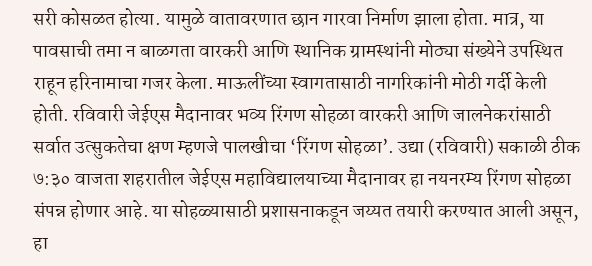सरी कोसळत होत्या. यामुळे वातावरणात छान गारवा निर्माण झाला होता. मात्र, या पावसाची तमा न बाळगता वारकरी आणि स्थानिक ग्रामस्थांनी मोठ्या संख्येने उपस्थित राहून हरिनामाचा गजर केला. माऊलींच्या स्वागतासाठी नागरिकांनी मोठी गर्दी केली होती. रविवारी जेईएस मैदानावर भव्य रिंगण सोहळा वारकरी आणि जालनेकरांसाठी सर्वात उत्सुकतेचा क्षण म्हणजे पालखीचा ‘रिंगण सोहळा’. उद्या (रविवारी) सकाळी ठीक ७:३० वाजता शहरातील जेईएस महाविद्यालयाच्या मैदानावर हा नयनरम्य रिंगण सोहळा संपन्न होणार आहे. या सोहळ्यासाठी प्रशासनाकडून जय्यत तयारी करण्यात आली असून, हा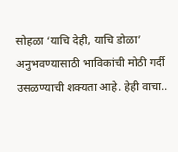सोहळा ‘याचि देही, याचि डोळा’ अनुभवण्यासाठी भाविकांची मोठी गर्दी उसळण्याची शक्यता आहे. हेही वाचा..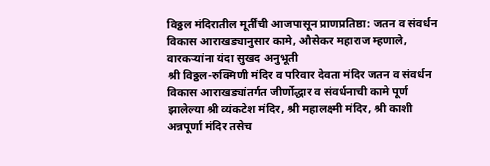विठ्ठल मंदिरातील मूर्तींची आजपासून प्राणप्रतिष्ठा: जतन व संवर्धन विकास आराखड्यानुसार कामे, औसेकर महाराज म्हणाले, वारकऱ्यांना यंदा सुखद अनुभूती
श्री विठ्ठल-रुक्मिणी मंदिर व परिवार देवता मंदिर जतन व संवर्धन विकास आराखड्यांतर्गत जीर्णोद्धार व संवर्धनाची कामे पूर्ण झालेल्या श्री व्यंकटेश मंदिर, श्री महालक्ष्मी मंदिर, श्री काशी अन्नपूर्णा मंदिर तसेच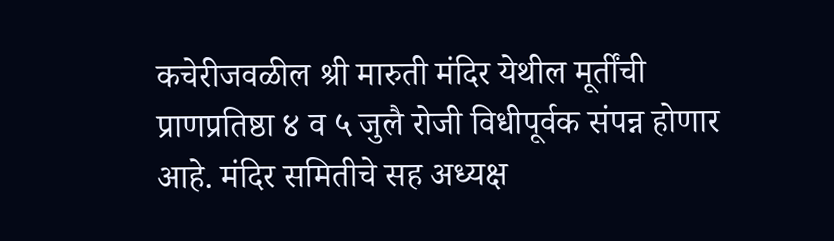कचेरीजवळील श्री मारुती मंदिर येथील मूर्तींची प्राणप्रतिष्ठा ४ व ५ जुलै रोजी विधीपूर्वक संपन्न होणार आहे. मंदिर समितीचे सह अध्यक्ष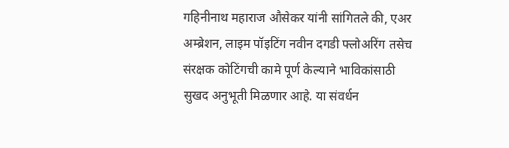गहिनीनाथ महाराज औसेकर यांनी सांगितले की, एअर अम्ब्रेशन, लाइम पॉइटिंग नवीन दगडी फ्लोअरिंग तसेच संरक्षक कोटिंगची कामे पूर्ण केल्याने भाविकांसाठी सुखद अनुभूती मिळणार आहे. या संवर्धन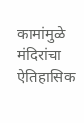कामांमुळे मंदिरांचा ऐतिहासिक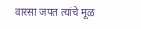वारसा जपत त्यांचे मूळ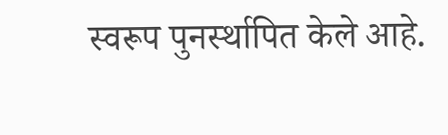स्वरूप पुनर्स्थापित केले आहे.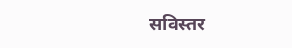सविस्तर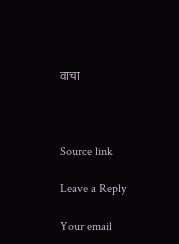वाचा



Source link

Leave a Reply

Your email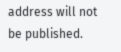address will not be published.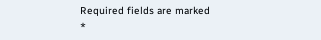Required fields are marked *